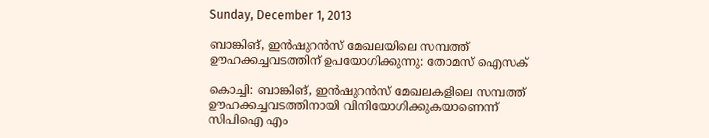Sunday, December 1, 2013

ബാങ്കിങ്, ഇൻഷുറൻസ് മേഖലയിലെ സമ്പത്ത് ഊഹക്കച്ചവടത്തിന് ഉപയോഗിക്കുന്നു: തോമസ് ഐസക്

കൊച്ചി: ബാങ്കിങ്, ഇൻഷുറൻസ് മേഖലകളിലെ സമ്പത്ത് ഊഹക്കച്ചവടത്തിനായി വിനിയോഗിക്കുകയാണെന്ന് സിപിഐ എം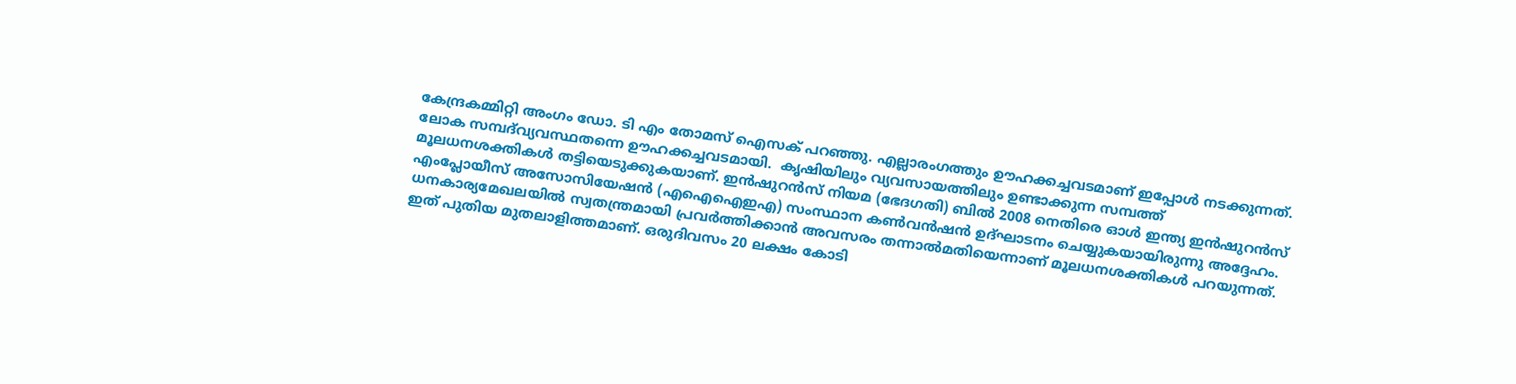കേന്ദ്രകമ്മിറ്റി അംഗം ഡോ. ടി എം തോമസ് ഐസക് പറഞ്ഞു. എല്ലാരംഗത്തും ഊഹക്കച്ചവടമാണ് ഇപ്പോൾ നടക്കുന്നത്. ലോക സമ്പദ്‌വ്യവസ്ഥതന്നെ ഊഹക്കച്ചവടമായി.  കൃഷിയിലും വ്യവസായത്തിലും ഉണ്ടാക്കുന്ന സമ്പത്ത് മൂലധനശക്തികൾ തട്ടിയെടുക്കുകയാണ്. ഇൻഷുറൻസ് നിയമ (ഭേദഗതി) ബിൽ 2008 നെതിരെ ഓൾ ഇന്ത്യ ഇൻഷുറൻസ് എംപ്ലോയീസ് അസോസിയേഷൻ (എഐഐഇഎ) സംസ്ഥാന കൺവൻഷൻ ഉദ്ഘാടനം ചെയ്യുകയായിരുന്നു അദ്ദേഹം.
ധനകാര്യമേഖലയിൽ സ്വതന്ത്രമായി പ്രവർത്തിക്കാൻ അവസരം തന്നാൽമതിയെന്നാണ് മൂലധനശക്തികൾ പറയുന്നത്. ഇത് പുതിയ മുതലാളിത്തമാണ്. ഒരുദിവസം 20 ലക്ഷം കോടി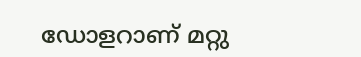ഡോളറാണ് മറ്റു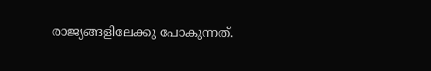രാജ്യങ്ങളിലേക്കു പോകുന്നത്.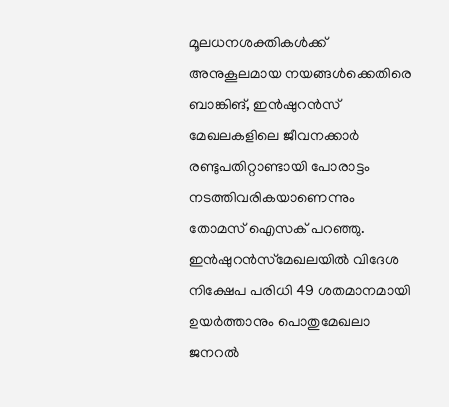മൂലധനശക്തികൾക്ക് അനുകൂലമായ നയങ്ങൾക്കെതിരെ ബാങ്കിങ്, ഇൻഷുറൻസ് മേഖലകളിലെ ജീവനക്കാർ രണ്ടുപതിറ്റാണ്ടായി പോരാട്ടം നടത്തിവരികയാണെന്നും തോമസ് ഐസക് പറഞ്ഞു.
ഇൻഷുറൻസ്‌മേഖലയിൽ വിദേശ നിക്ഷേപ പരിധി 49 ശതമാനമായി ഉയർത്താനും പൊതുമേഖലാ ജനറൽ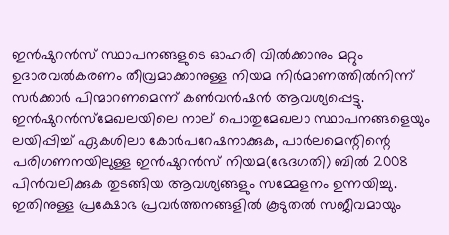ഇൻഷുറൻസ് സ്ഥാപനങ്ങളുടെ ഓഹരി വിൽക്കാനും മറ്റും ഉദാരവൽകരണം തീവ്രമാക്കാനുള്ള നിയമ നിർമാണത്തിൽനിന്ന് സർക്കാർ പിന്മാറണമെന്ന് കൺവൻഷൻ ആവശ്യപ്പെട്ടു. ഇൻഷുറൻസ്‌മേഖലയിലെ നാല് പൊതുമേഖലാ സ്ഥാപനങ്ങളെയും ലയിപ്പിച്ച് ഏകശിലാ കോർപറേഷനാക്കുക, പാർലമെന്റിന്റെ പരിഗണനയിലുള്ള ഇൻഷുറൻസ് നിയമ(ഭേദഗതി) ബിൽ 2008 പിൻവലിക്കുക തുടങ്ങിയ ആവശ്യങ്ങളും സമ്മേളനം ഉന്നയിച്ചു. ഇതിനുള്ള പ്രക്ഷോഭ പ്രവർത്തനങ്ങളിൽ കൂടുതൽ സജീവമായും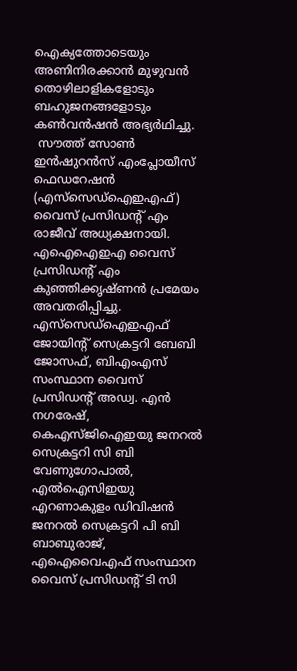ഐക്യത്തോടെയും അണിനിരക്കാൻ മുഴുവൻ തൊഴിലാളികളോടും ബഹുജനങ്ങളോടും കൺവൻഷൻ അഭ്യർഥിച്ചു.
 സൗത്ത് സോൺ ഇൻഷുറൻസ് എംപ്ലോയീസ് ഫെഡറേഷൻ (എസ്‌സെഡ്‌ഐഇഎഫ്) വൈസ് പ്രസിഡന്റ് എം രാജീവ് അധ്യക്ഷനായി. എഐഐഇഎ വൈസ് പ്രസിഡന്റ് എം കുഞ്ഞിക്കൃഷ്ണൻ പ്രമേയം അവതരിപ്പിച്ചു. എസ്‌സെഡ്‌ഐഇഎഫ് ജോയിന്റ് സെക്രട്ടറി ബേബി ജോസഫ്, ബിഎംഎസ് സംസ്ഥാന വൈസ് പ്രസിഡന്റ് അഡ്വ. എൻ നഗരേഷ്, കെഎസ്ജിഐഇയു ജനറൽ സെക്രട്ടറി സി ബി വേണുഗോപാൽ, എൽഐസിഇയു എറണാകുളം ഡിവിഷൻ ജനറൽ സെക്രട്ടറി പി ബി ബാബുരാജ്, എഐവൈഎഫ് സംസ്ഥാന വൈസ് പ്രസിഡന്റ് ടി സി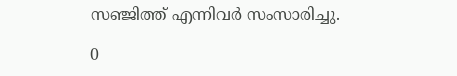സഞ്ജിത്ത് എന്നിവർ സംസാരിച്ചു.

0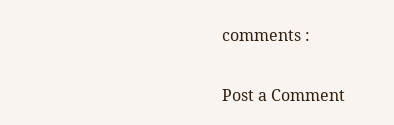comments :

Post a Comment